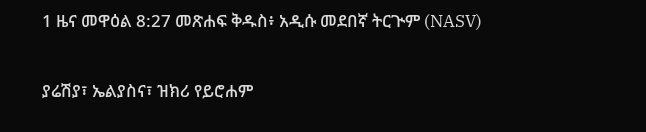1 ዜና መዋዕል 8:27 መጽሐፍ ቅዱስ፥ አዲሱ መደበኛ ትርጒም (NASV)

ያሬሽያ፣ ኤልያስና፣ ዝክሪ የይሮሐም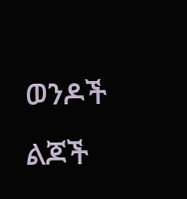ወንዶች ልጆች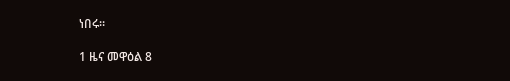ነበሩ።

1 ዜና መዋዕል 8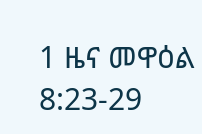1 ዜና መዋዕል 8:23-29